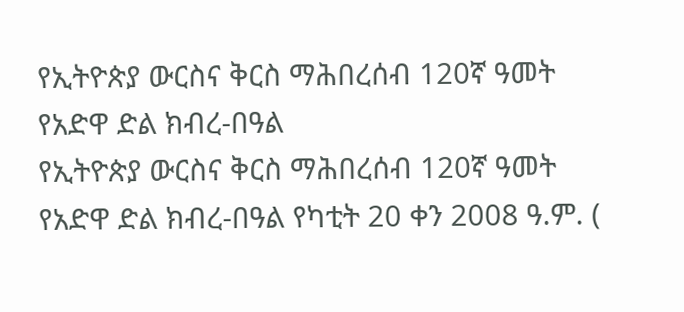የኢትዮጵያ ውርስና ቅርስ ማሕበረሰብ 120ኛ ዓመት የአድዋ ድል ክብረ-በዓል
የኢትዮጵያ ውርስና ቅርስ ማሕበረሰብ 120ኛ ዓመት የአድዋ ድል ክብረ-በዓል የካቲት 20 ቀን 2008 ዓ.ም. (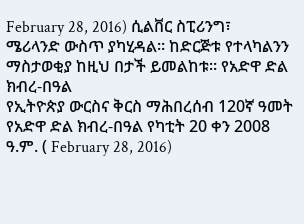February 28, 2016) ሲልቨር ስፒሪንግ፣ ሜሪላንድ ውስጥ ያካሂዳል። ከድርጅቱ የተላካልንን ማስታወቂያ ከዚህ በታች ይመልከቱ። የአድዋ ድል ክብረ-በዓል
የኢትዮጵያ ውርስና ቅርስ ማሕበረሰብ 120ኛ ዓመት የአድዋ ድል ክብረ-በዓል የካቲት 20 ቀን 2008 ዓ.ም. ( February 28, 2016)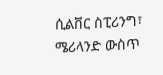ሲልቨር ስፒሪንግ፣ ሜሪላንድ ውስጥ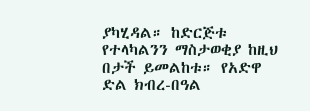ያካሂዳል። ከድርጅቱ የተላካልንን ማስታወቂያ ከዚህ በታች ይመልከቱ። የአድዋ ድል ክብረ-በዓል